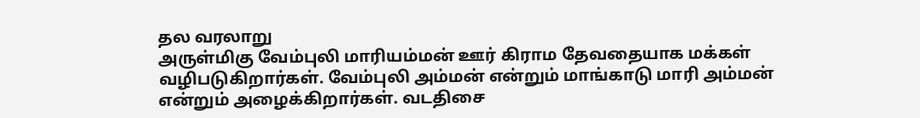தல வரலாறு
அருள்மிகு வேம்புலி மாரியம்மன் ஊர் கிராம தேவதையாக மக்கள் வழிபடுகிறார்கள். வேம்புலி அம்மன் என்றும் மாங்காடு மாரி அம்மன் என்றும் அழைக்கிறார்கள். வடதிசை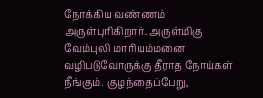நோக்கிய வண்ணம் அருள்புரிகிறார். அருள்மிகு வேம்புலி மாரியம்மனை வழிபடுவோருக்கு தீராத நோய்கள் நீங்கும். குழந்தைப்பேறு,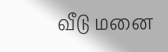வீடு மனை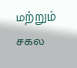மற்றும் சகல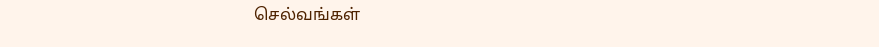செல்வங்கள்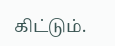கிட்டும்.